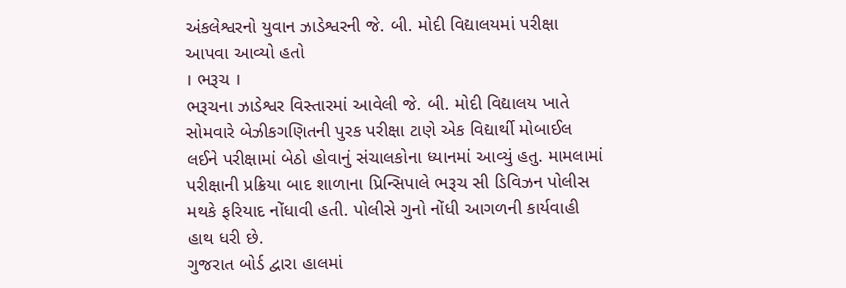અંકલેશ્વરનો યુવાન ઝાડેશ્વરની જે. બી. મોદી વિદ્યાલયમાં પરીક્ષા આપવા આવ્યો હતો
। ભરૂચ ।
ભરૂચના ઝાડેશ્વર વિસ્તારમાં આવેલી જે. બી. મોદી વિદ્યાલય ખાતે સોમવારે બેઝીકગણિતની પુરક પરીક્ષા ટાણે એક વિદ્યાર્થી મોબાઈલ લઈને પરીક્ષામાં બેઠો હોવાનું સંચાલકોના ધ્યાનમાં આવ્યું હતુ. મામલામાં પરીક્ષાની પ્રક્રિયા બાદ શાળાના પ્રિન્સિપાલે ભરૂચ સી ડિવિઝન પોલીસ મથકે ફરિયાદ નોંધાવી હતી. પોલીસે ગુનો નોંધી આગળની કાર્યવાહી હાથ ધરી છે.
ગુજરાત બોર્ડ દ્વારા હાલમાં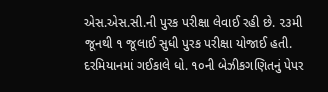એસ.એસ.સી.ની પુરક પરીક્ષા લેવાઈ રહી છે. ૨૩મી જૂનથી ૧ જૂલાઈ સુધી પુરક પરીક્ષા યોજાઈ હતી. દરમિયાનમાં ગઈકાલે ધો. ૧૦ની બેઝીકગણિતનું પેપર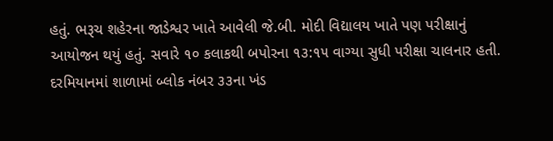હતું. ભરૂચ શહેરના જાડેશ્વર ખાતે આવેલી જે.બી. મોદી વિદ્યાલય ખાતે પણ પરીક્ષાનું આયોજન થયું હતું. સવારે ૧૦ કલાકથી બપોરના ૧૩:૧૫ વાગ્યા સુધી પરીક્ષા ચાલનાર હતી. દરમિયાનમાં શાળામાં બ્લોક નંબર ૩૩ના ખંડ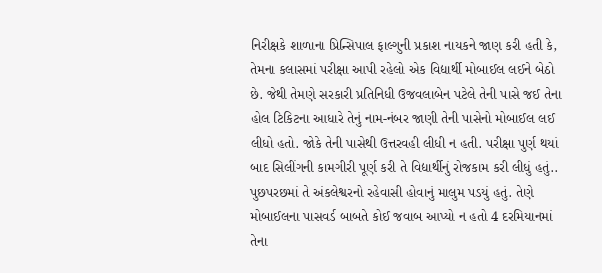નિરીક્ષકે શાળાના પ્રિન્સિપાલ ફાલ્ગુની પ્રકાશ નાયકને જાણ કરી હતી કે, તેમના કલાસમાં પરીક્ષા આપી રહેલો એક વિદ્યાર્થી મોબાઈલ લઈને બેઠો છે. જેથી તેમણે સરકારી પ્રતિનિધી ઉજવલાબેન પટેલે તેની પાસે જઈ તેના હોલ ટિકિટના આધારે તેનું નામ-નંબર જાણી તેની પાસેનો મોબાઈલ લઈ લીધો હતો. જોકે તેની પાસેથી ઉત્તરવહી લીધી ન હતી. પરીક્ષા પુર્ણ થયાં બાદ સિલીંગની કામગીરી પૂર્ણ કરી તે વિદ્યાર્થીનું રોજકામ કરી લીધું હતું.. પુછપરછમાં તે અંકલેશ્વરનો રહેવાસી હોવાનું માલુમ પડયું હતું. તેણે મોબાઈલના પાસવર્ડ બાબતે કોઈ જવાબ આપ્યો ન હતો 4 દરમિયાનમાં તેના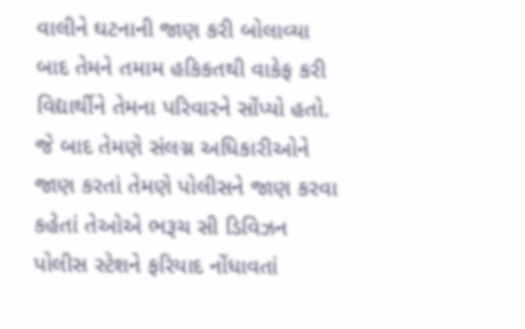વાલીને ઘટનાની જાણ કરી બોલાવ્યા બાદ તેમને તમામ હકિકતથી વાકેફ કરી વિદ્યાર્થીને તેમના પરિવારને સોંપ્યો હતો. જે બાદ તેમણે સંલગ્ન અધિકારીઓને જાણ કરતાં તેમણે પોલીસને જાણ કરવા કહેતાં તેઓએ ભરૂચ સી ડિવિઝન પોલીસ સ્ટેશને ફરિયાદ નોંધાવતાં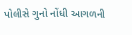પોલીસે ગુનો નોંધી આગળની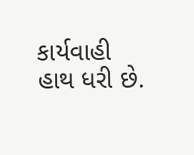કાર્યવાહી હાથ ધરી છે.